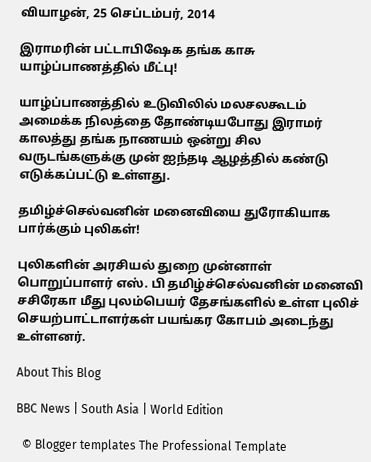வியாழன், 25 செப்டம்பர், 2014

இராமரின் பட்டாபிஷேக தங்க காசு யாழ்ப்பாணத்தில் மீட்பு!

யாழ்ப்பாணத்தில் உடுவிலில் மலசலகூடம் அமைக்க நிலத்தை தோண்டியபோது இராமர் காலத்து தங்க நாணயம் ஒன்று சில வருடங்களுக்கு முன் ஐந்தடி ஆழத்தில் கண்டு எடுக்கப்பட்டு உள்ளது.

தமிழ்ச்செல்வனின் மனைவியை துரோகியாக பார்க்கும் புலிகள்!

புலிகளின் அரசியல் துறை முன்னாள் பொறுப்பாளர் எஸ். பி தமிழ்ச்செல்வனின் மனைவி சசிரேகா மீது புலம்பெயர் தேசங்களில் உள்ள புலிச் செயற்பாட்டாளர்கள் பயங்கர கோபம் அடைந்து உள்ளனர்.

About This Blog

BBC News | South Asia | World Edition

  © Blogger templates The Professional Template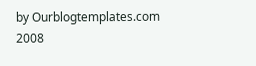by Ourblogtemplates.com 2008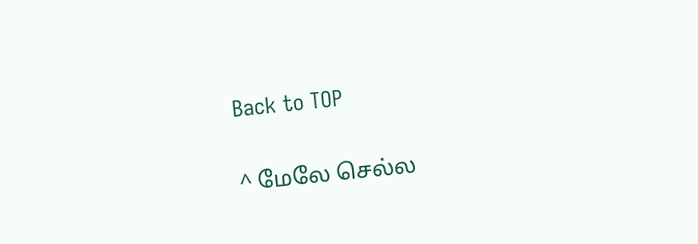Back to TOP

^ மேலே செல்ல